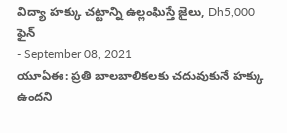విద్యా హక్కు చట్టాన్ని ఉల్లంఘిస్తే జైలు, Dh5,000 ఫైన్
- September 08, 2021
యూఏఈ: ప్రతి బాలబాలికలకు చదువుకునే హక్కు ఉందని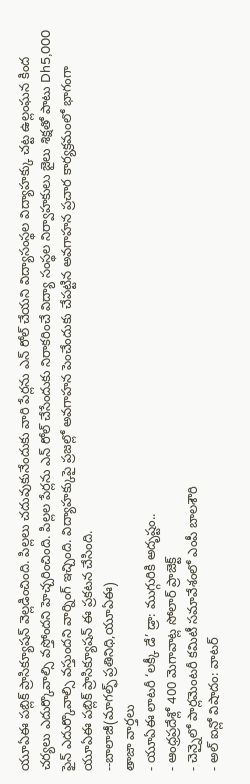యూఏఈ పబ్లిక్ ప్రాసిక్యూషన్ వెల్లడించింది. పిల్లలు చదువుకునేందుకు వారి పేర్లను ఎన్ రోల్ చేయని విద్యాసంస్థల విద్యాహక్కు చట్ట ఉల్లంఘన కింద చర్యలు ఎదుర్కొవాల్సి వస్తోందని హెచ్చరించింది. పిల్లల పేర్లను ఎన్ రోల్ చేసేందుకు నిరాకరించే విద్యా సంస్థల నిర్వాహకులు జైలు శిక్షతో పాటు Dh5,000 ఫైన్ ఎదుర్కొవాల్సి వస్తుందని వార్నింగ్ ఇచ్చింది. విద్యాహక్కుపై ప్రజల్లో అవగాహన పెంచేందుకు చేపట్టిన అవగాహన ప్రచార కార్యక్రమంలో భాగంగా యూఏఈ పబ్లిక్ ప్రాసిక్యూషన్ ఈ ప్రకటన చేసింది.
--బాలాజీ(మాగల్ఫ్ ప్రతినిధి,యూఏఈ)
తాజా వార్తలు
- యూఏఈ లాటరీ ‘లక్కీ డే’ డ్రా: ముగ్గురికి అదృష్టం..
- ఆంధ్రప్రదేశ్లో 400 మెగావాట్ల సోలార్ ప్రాజెక్ట్
- చెన్నైలో పార్లమెంటరీ కమిటీ సమావేశంలో ఎంపీ బాలశౌరి
- అల్ ఐన్లో విషాదం: వాటర్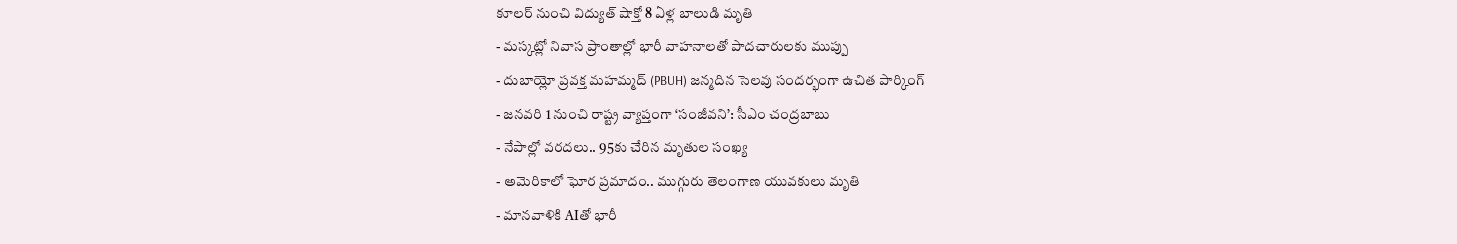కూలర్ నుంచి విద్యుత్ షాక్తో 8 ఏళ్ల బాలుడి మృతి
- మస్కట్లో నివాస ప్రాంతాల్లో భారీ వాహనాలతో పాదచారులకు ముప్పు
- దుబాయ్లో ప్రవక్త మహమ్మద్ (PBUH) జన్మదిన సెలవు సందర్భంగా ఉచిత పార్కింగ్
- జనవరి 1 నుంచి రాష్ట్ర వ్యాప్తంగా ‘సంజీవని’: సీఎం చంద్రబాబు
- నేపాల్లో వరదలు.. 95కు చేరిన మృతుల సంఖ్య
- అమెరికాలో ఘోర ప్రమాదం.. ముగ్గురు తెలంగాణ యువకులు మృతి
- మానవాళికి AIతో భారీ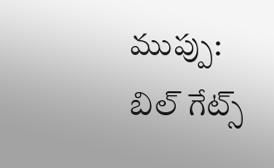ముప్పు: బిల్ గేట్స్